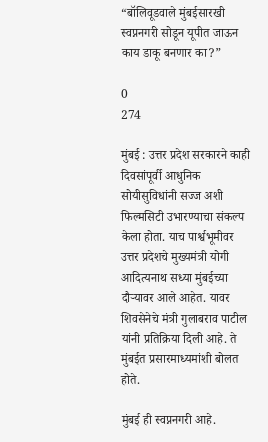“बॉलिवूडवाले मुंबईसारखी स्वप्ननगरी सोडून यूपीत जाऊन काय डाकू बनणार का?”

0
274

मुंबई : उत्तर प्रदेश सरकारने काही दिवसांपूर्वी आधुनिक सोयीसुविधांनी सज्ज अशी फिल्मसिटी उभारण्याचा संकल्प केला होता. याच पार्श्वभूमीवर उत्तर प्रदेशचे मुख्यमंत्री योगी आदित्यनाथ सध्या मुंबईच्या दौऱ्यावर आले आहेत. यावर शिवसेनेचे मंत्री गुलाबराव पाटील यांनी प्रतिक्रिया दिली आहे. ते मुंबईत प्रसारमाध्यमांशी बोलत होते.

मुंबई ही स्वप्ननगरी आहे.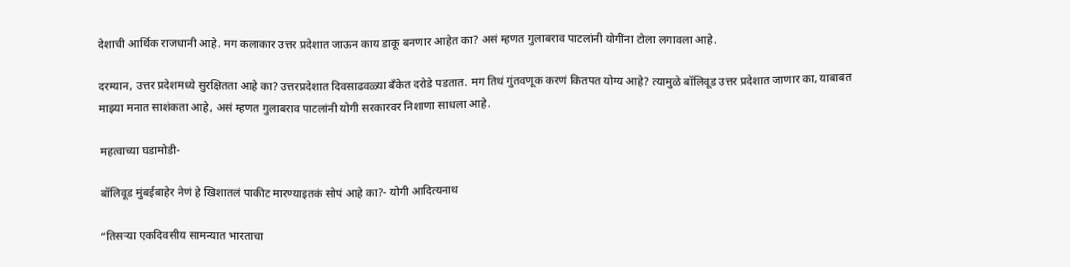देशाची आर्थिक राजधानी आहे. मग कलाकार उत्तर प्रदेशात जाऊन काय डाकू बनणार आहेत का? असं म्हणत गुलाबराव पाटलांनी योगींना टोला लगावला आहे.

दरम्यान, उत्तर प्रदेशमध्ये सुरक्षितता आहे का? उत्तरप्रदेशात दिवसाढवळ्या बँकेत दरोडे पडतात. मग तिथं गुंतवणूक करणं कितपत योग्य आहे? त्यामुळे बॉलिवूड उत्तर प्रदेशात जाणार का, याबाबत माझ्या मनात साशंकता आहे, असं म्हणत गुलाबराव पाटलांनी योगी सरकारवर निशाणा साधला आहे.

महत्वाच्या घडामोडी-

बॉलिवूड मुंबईबाहेर नेणं हे खिशातलं पाकीट मारण्याइतकं सोपं आहे का?- योगी आदित्यनाथ

“तिसऱ्या एकदिवसीय सामन्यात भारताचा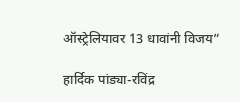ऑस्ट्रेलियावर 13 धावांनी विजय”

हार्दिक पांड्या-रविंद्र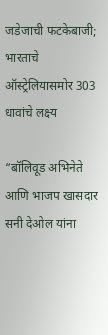जडेजाची फटकेबाजी; भारताचे ऑस्ट्रेलियासमोर 303 धावांचे लक्ष्य

“बॉलिवूड अभिनेते आणि भाजप खासदार सनी देओल यांना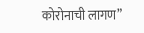कोरोनाची लागण”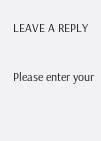LEAVE A REPLY

Please enter your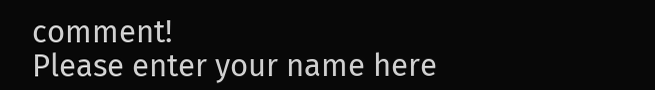comment!
Please enter your name here